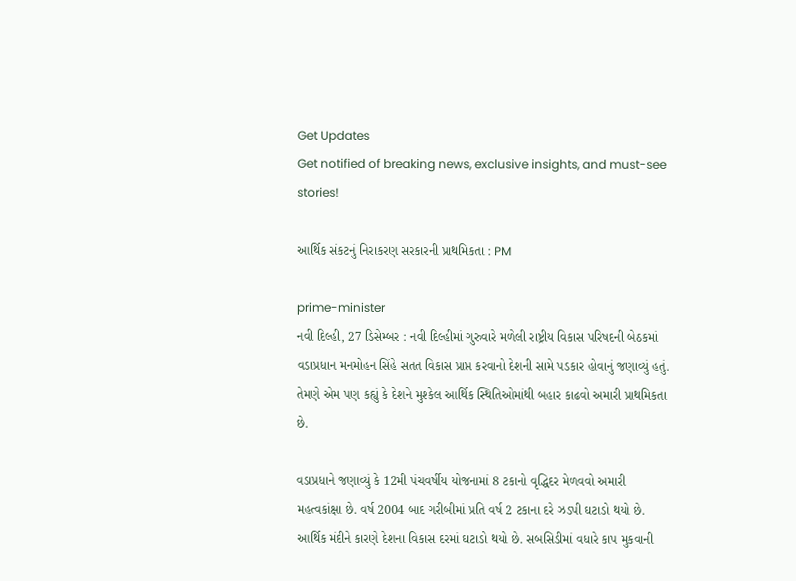Get Updates
Get notified of breaking news, exclusive insights, and must-see stories!

આર્થિક સંકટનું નિરાકરણ સરકારની પ્રાથમિકતા : PM

prime-minister
નવી દિલ્હી, 27 ડિસેમ્બર : નવી દિલ્હીમાં ગુરુવારે મળેલી રાષ્ટ્રીય વિકાસ પરિષદની બેઠકમાં વડાપ્રધાન મનમોહન સિંહે સતત વિકાસ પ્રાપ્ત કરવાનો દેશની સામે પડકાર હોવાનું જણાવ્યું હતું. તેમણે એમ પણ કહ્યું કે દેશને મુશ્કેલ આર્થિક સ્થિતિઓમાંથી બહાર કાઢવો અમારી પ્રાથમિકતા છે.

વડાપ્રધાને જણાવ્યું કે 12મી પંચવર્ષીય યોજનામાં 8 ટકાનો વૃદ્ધિદર મેળવવો અમારી મહત્વકાંક્ષા છે. વર્ષ 2004 બાદ ગરીબીમાં પ્રતિ વર્ષ 2 ટકાના દરે ઝડપી ઘટાડો થયો છે. આર્થિક મંદીને કારણે દેશના વિકાસ દરમાં ઘટાડો થયો છે. સબસિડીમાં વધારે કાપ મુકવાની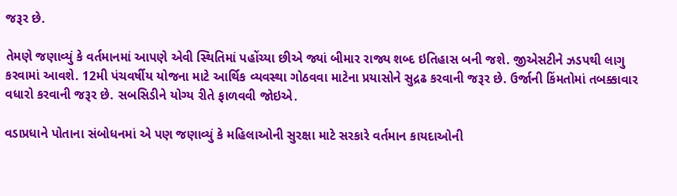જરૂર છે.

તેમણે જણાવ્યું કે વર્તમાનમાં આપણે એવી સ્થિતિમાં પહોંચ્યા છીએ જ્યાં બીમાર રાજ્ય શબ્દ ઇતિહાસ બની જશે. જીએસટીને ઝડપથી લાગુ કરવામાં આવશે. 12મી પંચવર્ષીય યોજના માટે આર્થિક વ્યવસ્થા ગોઠવવા માટેના પ્રયાસોને સુદ્રઢ કરવાની જરૂર છે. ઉર્જાની કિંમતોમાં તબક્કાવાર વધારો કરવાની જરૂર છે. સબસિડીને યોગ્ય રીતે ફાળવવી જોઇએ.

વડાપ્રધાને પોતાના સંબોધનમાં એ પણ જણાવ્યું કે મહિલાઓની સુરક્ષા માટે સરકારે વર્તમાન કાયદાઓની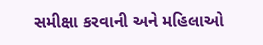સમીક્ષા કરવાની અને મહિલાઓ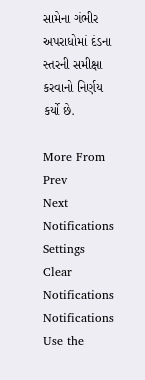સામેના ગંભીર અપરાધોમાં દંડના સ્તરની સમીક્ષા કરવાનો નિર્ણય કર્યો છે.

More From
Prev
Next
Notifications
Settings
Clear Notifications
Notifications
Use the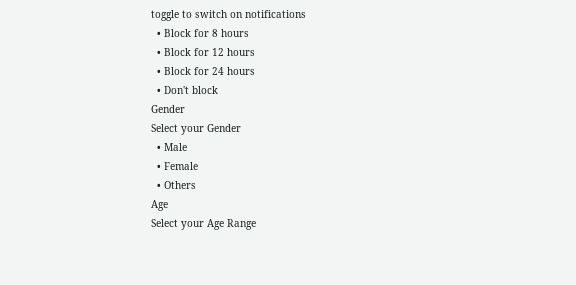toggle to switch on notifications
  • Block for 8 hours
  • Block for 12 hours
  • Block for 24 hours
  • Don't block
Gender
Select your Gender
  • Male
  • Female
  • Others
Age
Select your Age Range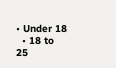• Under 18
  • 18 to 25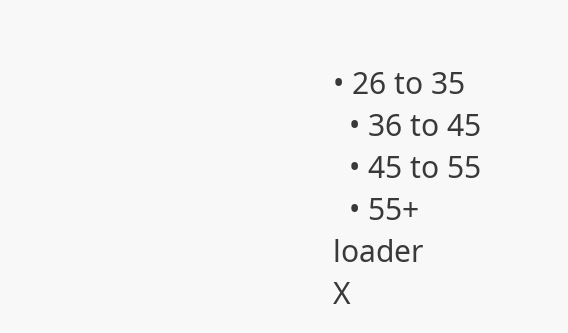• 26 to 35
  • 36 to 45
  • 45 to 55
  • 55+
loader
X